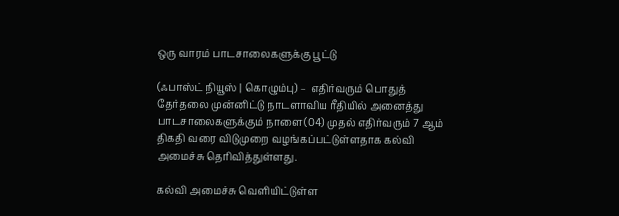ஒரு வாரம் பாடசாலைகளுக்கு பூட்டு

(ஃபாஸ்ட் நியூஸ் | கொழும்பு) –  எதிர்வரும் பொதுத் தேர்தலை முன்னிட்டு நாடளாவிய ரீதியில் அனைத்து பாடசாலைகளுக்கும் நாளை(04) முதல் எதிர்வரும் 7 ஆம் திகதி வரை விடுமுறை வழங்கப்பட்டுள்ளதாக கல்வி அமைச்சு தெரிவித்துள்ளது.

கல்வி அமைச்சு வெளியிட்டுள்ள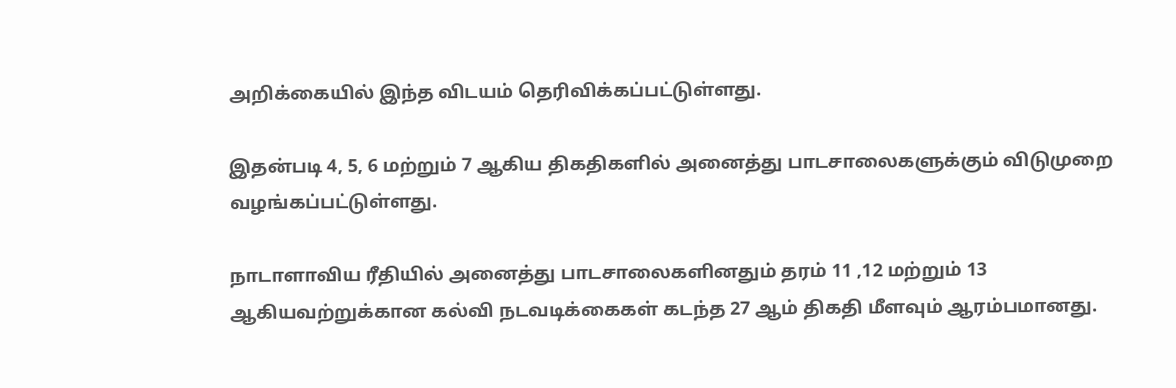அறிக்கையில் இந்த விடயம் தெரிவிக்கப்பட்டுள்ளது.

இதன்படி 4, 5, 6 மற்றும் 7 ஆகிய திகதிகளில் அனைத்து பாடசாலைகளுக்கும் விடுமுறை வழங்கப்பட்டுள்ளது.

நாடாளாவிய ரீதியில் அனைத்து பாடசாலைகளினதும் தரம் 11 ,12 மற்றும் 13 ஆகியவற்றுக்கான கல்வி நடவடிக்கைகள் கடந்த 27 ஆம் திகதி மீளவும் ஆரம்பமானது.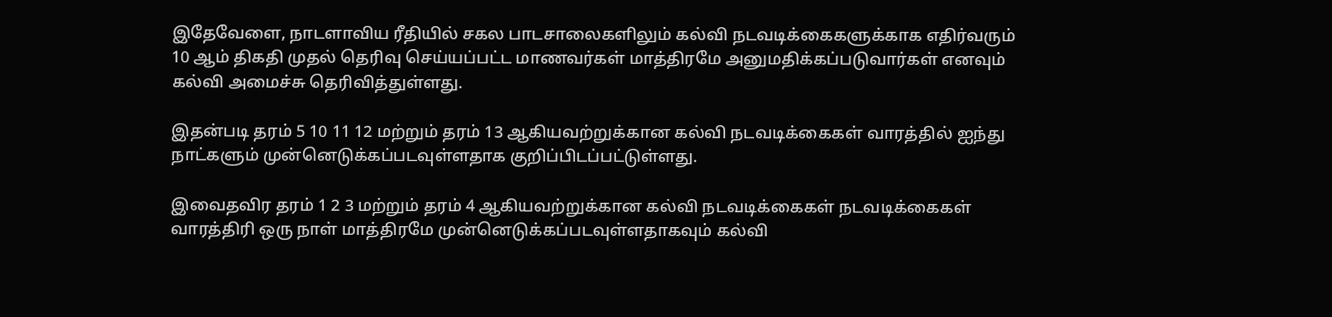இதேவேளை, நாடளாவிய ரீதியில் சகல பாடசாலைகளிலும் கல்வி நடவடிக்கைகளுக்காக எதிர்வரும் 10 ஆம் திகதி முதல் தெரிவு செய்யப்பட்ட மாணவர்கள் மாத்திரமே அனுமதிக்கப்படுவார்கள் எனவும் கல்வி அமைச்சு தெரிவித்துள்ளது.

இதன்படி தரம் 5 10 11 12 மற்றும் தரம் 13 ஆகியவற்றுக்கான கல்வி நடவடிக்கைகள் வாரத்தில் ஐந்து நாட்களும் முன்னெடுக்கப்படவுள்ளதாக குறிப்பிடப்பட்டுள்ளது.

இவைதவிர தரம் 1 2 3 மற்றும் தரம் 4 ஆகியவற்றுக்கான கல்வி நடவடிக்கைகள் நடவடிக்கைகள் வாரத்திரி ஒரு நாள் மாத்திரமே முன்னெடுக்கப்படவுள்ளதாகவும் கல்வி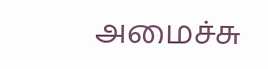அமைச்சு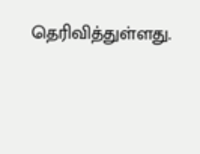தெரிவித்துள்ளது.